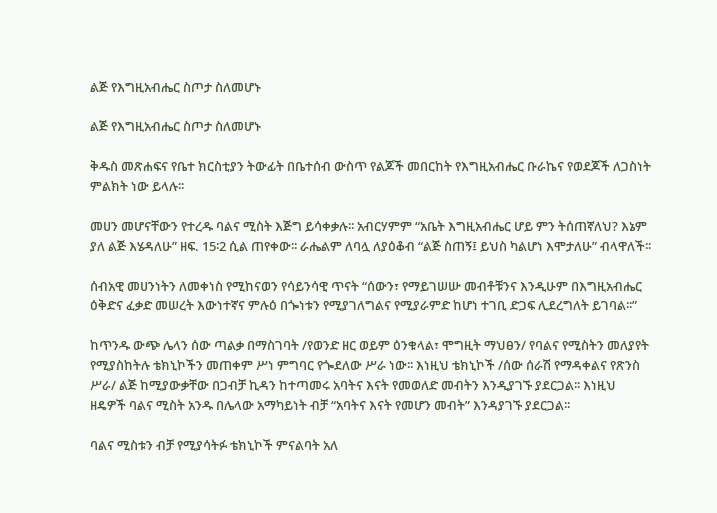ልጅ የእግዚአብሔር ስጦታ ስለመሆኑ

ልጅ የእግዚአብሔር ስጦታ ስለመሆኑ

ቅዱስ መጽሐፍና የቤተ ክርስቲያን ትውፊት በቤተሰብ ውስጥ የልጆች መበርከት የእግዚአብሔር ቡራኬና የወደጆች ለጋስነት ምልክት ነው ይላሉ፡፡

መሀን መሆናቸውን የተረዱ ባልና ሚስት እጅግ ይሳቀቃሉ፡፡ አብርሃምም “አቤት እግዚአብሔር ሆይ ምን ትሰጠኛለህ? እኔም ያለ ልጅ እሄዳለሁ” ዘፍ. 15፡2 ሲል ጠየቀው፡፡ ራሔልም ለባሏ ለያዕቆብ “ልጅ ስጠኝ፤ ይህስ ካልሆነ እሞታለሁ” ብላዋለች፡፡

ሰብአዊ መሀንነትን ለመቀነስ የሚከናወን የሳይንሳዊ ጥናት “ሰውን፣ የማይገሠሡ መብቶቹንና እንዲሁም በእግዚአብሔር ዕቅድና ፈቃድ መሠረት እውነተኛና ምሉዕ በጐነቱን የሚያገለግልና የሚያራምድ ከሆነ ተገቢ ድጋፍ ሊደረግለት ይገባል፡፡”

ከጥንዱ ውጭ ሌላን ሰው ጣልቃ በማስገባት /የወንድ ዘር ወይም ዕንቁላል፣ ሞግዚት ማህፀን/ የባልና የሚስትን መለያየት የሚያስከትሉ ቴክኒኮችን መጠቀም ሥነ ምግባር የጐደለው ሥራ ነው፡፡ እነዚህ ቴክኒኮች /ሰው ሰራሽ የማዳቀልና የጽንስ ሥራ/ ልጅ ከሚያውቃቸው በጋብቻ ኪዳን ከተጣመሩ አባትና እናት የመወለድ መብትን እንዲያገኙ ያደርጋል፡፡ እነዚህ ዘዴዎች ባልና ሚስት አንዱ በሌላው አማካይነት ብቻ “አባትና እናት የመሆን መብት” እንዳያገኙ ያደርጋል፡፡

ባልና ሚስቱን ብቻ የሚያሳትፉ ቴክኒኮች ምናልባት አለ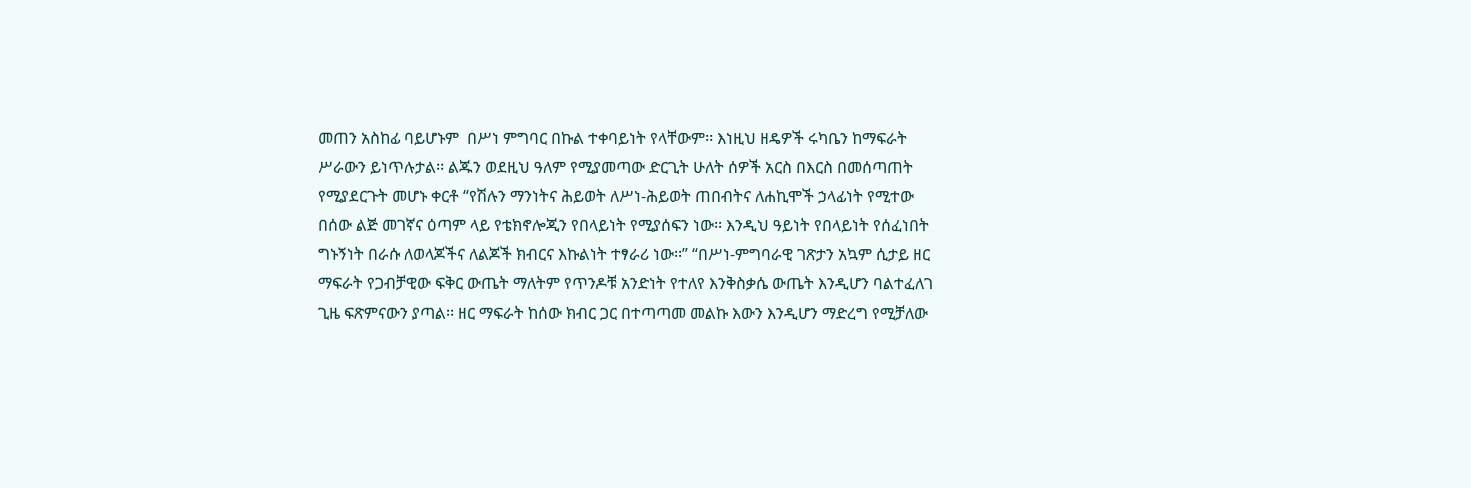መጠን አስከፊ ባይሆኑም  በሥነ ምግባር በኩል ተቀባይነት የላቸውም፡፡ እነዚህ ዘዴዎች ሩካቤን ከማፍራት ሥራውን ይነጥሉታል፡፡ ልጁን ወደዚህ ዓለም የሚያመጣው ድርጊት ሁለት ሰዎች አርስ በእርስ በመሰጣጠት የሚያደርጉት መሆኑ ቀርቶ “የሽሉን ማንነትና ሕይወት ለሥነ-ሕይወት ጠበብትና ለሐኪሞች ኃላፊነት የሚተው በሰው ልጅ መገኛና ዕጣም ላይ የቴክኖሎጂን የበላይነት የሚያሰፍን ነው፡፡ እንዲህ ዓይነት የበላይነት የሰፈነበት ግኑኝነት በራሱ ለወላጆችና ለልጆች ክብርና እኩልነት ተፃራሪ ነው፡፡” “በሥነ-ምግባራዊ ገጽታን አኳም ሲታይ ዘር ማፍራት የጋብቻዊው ፍቅር ውጤት ማለትም የጥንዶቹ አንድነት የተለየ እንቅስቃሴ ውጤት እንዲሆን ባልተፈለገ ጊዜ ፍጽምናውን ያጣል፡፡ ዘር ማፍራት ከሰው ክብር ጋር በተጣጣመ መልኩ እውን እንዲሆን ማድረግ የሚቻለው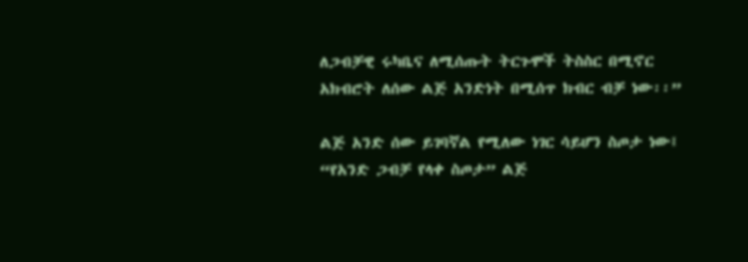ለጋብቻዊ ሩካቤና ለሚሰጡት ትርጉሞች ትስስር በሚኖር አክብሮት ለሰው ልጅ አንድነት በሚሰጥ ክብር ብቻ ነው፡፡”

ልጅ አንድ ሰው ይገባኛል የሚለው ነገር ሳይሆን ስጦታ ነው፤ “የአንድ ጋብቻ የላቀ ስጦታ” ልጅ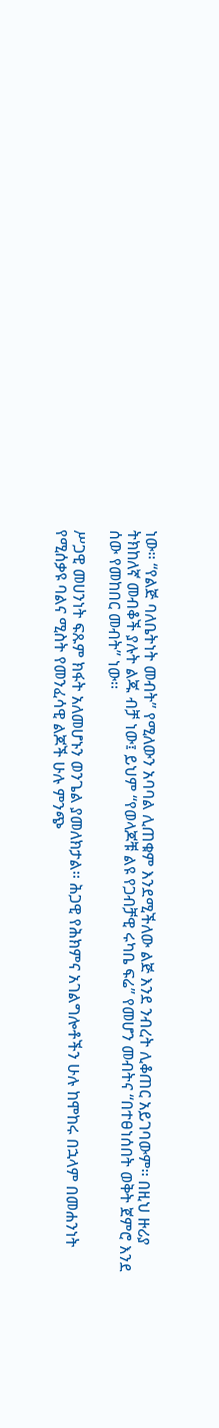ነው፡፡ “የልጅ ባለቤትነት መብት” የሚለውን አባባል ሊጠቁም እንደሚችለው ልጅ እንደ ንብረት ሊቆጠር አይገባውም፡፡ በዚህ ዙሪያ ትክከለኛ መብቆች ያሉት ልጁ ብቻ ነው፤ ይህም “የወላጆቹ ልዩ የጋብቻዊ ሩካቤ ፍሬ” የመሆን መብትና “በተፀነሰበት ወቅት ጀምሮ እንደ ሰው የመከበር መብት” ነው፡፡

ሥጋዊ መሀንነት ፍጹም ክፋት አለመሆኑን ወንጌል ያመለክታል፡፡ ሕጋዊ የሕክምና አገልግሎቶችን ሁሉ ከሞከሩ በኋላም በመሐንነት የሚሰቃዩ ባልና ሚስት የመንፈሳዊ ልጆች ሁሉ ምንጭ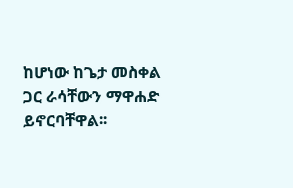ከሆነው ከጌታ መስቀል ጋር ራሳቸውን ማዋሐድ ይኖርባቸዋል፡፡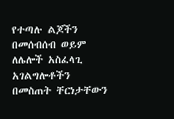የተጣሉ ልጆችን በመሰብሰብ ወይም ለሌሎች አስፈላጊ አገልግሎቶችን በመስጠት ቸርነታቸውን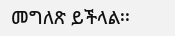መግለጽ ይችላል፡፡